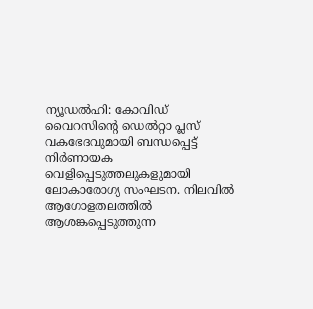ന്യൂഡൽഹി: കോവിഡ് വൈറസിന്റെ ഡെൽറ്റാ പ്ലസ് വകഭേദവുമായി ബന്ധപ്പെട്ട് നിർണായക വെളിപ്പെടുത്തലുകളുമായി ലോകാരോഗ്യ സംഘടന. നിലവിൽ ആഗോളതലത്തിൽ ആശങ്കപ്പെടുത്തുന്ന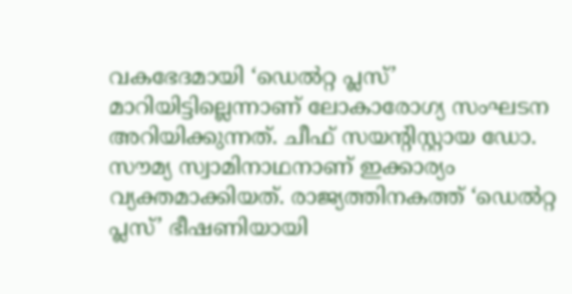വകഭേദമായി ‘ഡെൽറ്റ പ്ലസ്’ മാറിയിട്ടില്ലെന്നാണ് ലോകാരോഗ്യ സംഘടന അറിയിക്കുന്നത്. ചീഫ് സയന്റിസ്റ്റായ ഡോ. സൗമ്യ സ്വാമിനാഥനാണ് ഇക്കാര്യം വ്യക്തമാക്കിയത്. രാജ്യത്തിനകത്ത് ‘ഡെൽറ്റ പ്ലസ്’ ഭീഷണിയായി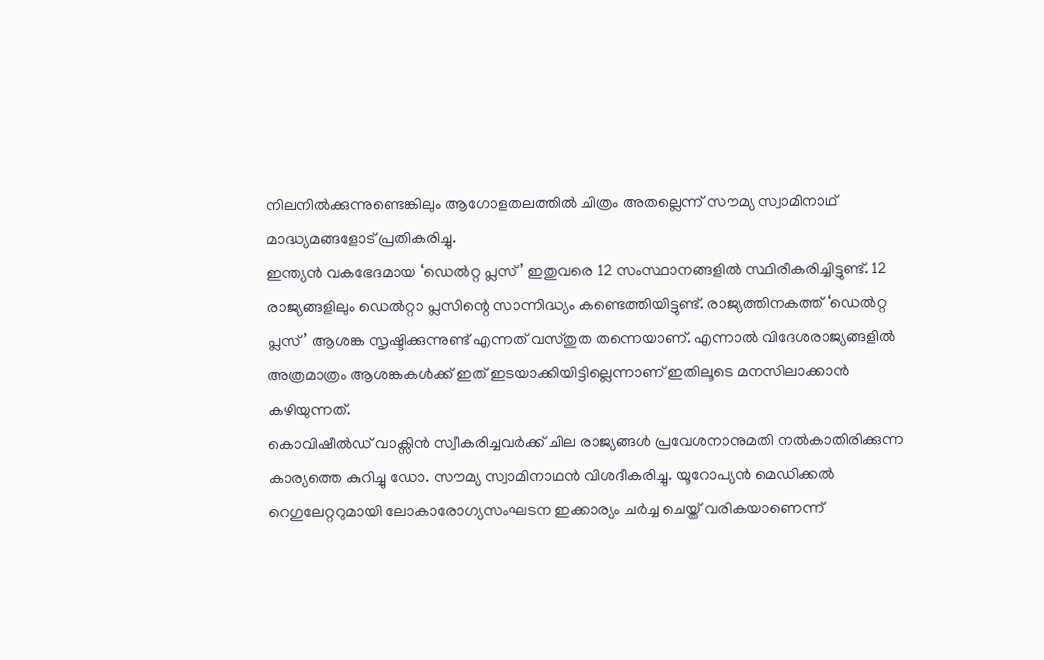നിലനിൽക്കുന്നുണ്ടെങ്കിലും ആഗോളതലത്തിൽ ചിത്രം അതല്ലെന്ന് സൗമ്യ സ്വാമിനാഥ് മാദ്ധ്യമങ്ങളോട് പ്രതികരിച്ചു.
ഇന്ത്യൻ വകഭേദമായ ‘ഡെൽറ്റ പ്ലസ്’ ഇതുവരെ 12 സംസ്ഥാനങ്ങളിൽ സ്ഥിരീകരിച്ചിട്ടുണ്ട്. 12 രാജ്യങ്ങളിലും ഡെൽറ്റാ പ്ലസിന്റെ സാന്നിദ്ധ്യം കണ്ടെത്തിയിട്ടുണ്ട്. രാജ്യത്തിനകത്ത് ‘ഡെൽറ്റ പ്ലസ്’ ആശങ്ക സൃഷ്ടിക്കുന്നുണ്ട് എന്നത് വസ്തുത തന്നെയാണ്. എന്നാൽ വിദേശരാജ്യങ്ങളിൽ അത്രമാത്രം ആശങ്കകൾക്ക് ഇത് ഇടയാക്കിയിട്ടില്ലെന്നാണ് ഇതിലൂടെ മനസിലാക്കാൻ കഴിയുന്നത്.
കൊവിഷീൽഡ് വാക്സിൻ സ്വീകരിച്ചവർക്ക് ചില രാജ്യങ്ങൾ പ്രവേശനാനുമതി നൽകാതിരിക്കുന്ന കാര്യത്തെ കുറിച്ചു ഡോ. സൗമ്യ സ്വാമിനാഥൻ വിശദീകരിച്ചു. യൂറോപ്യൻ മെഡിക്കൽ റെഗുലേറ്ററുമായി ലോകാരോഗ്യസംഘടന ഇക്കാര്യം ചർച്ച ചെയ്ത് വരികയാണെന്ന്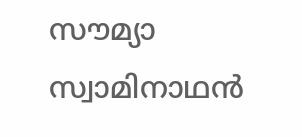സൗമ്യാ സ്വാമിനാഥൻ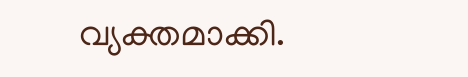വ്യക്തമാക്കി.